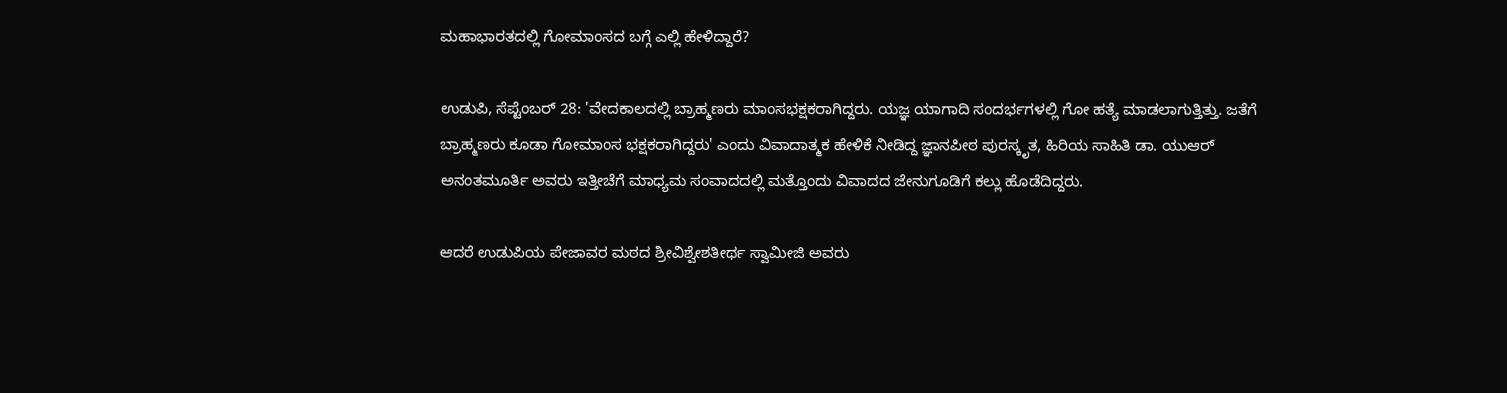ಮಹಾಭಾರತದಲ್ಲಿ ಗೋಮಾಂಸದ ಬಗ್ಗೆ ಎಲ್ಲಿ ಹೇಳಿದ್ದಾರೆ?

ಉಡುಪಿ, ಸೆಪ್ಟೆಂಬರ್ 28: 'ವೇದಕಾಲದಲ್ಲಿ ಬ್ರಾಹ್ಮಣರು ಮಾಂಸಭಕ್ಷಕರಾಗಿದ್ದರು. ಯಜ್ಞ ಯಾಗಾದಿ ಸಂದರ್ಭಗಳಲ್ಲಿ ಗೋ ಹತ್ಯೆ ಮಾಡಲಾಗುತ್ತಿತ್ತು. ಜತೆಗೆ ಬ್ರಾಹ್ಮಣರು ಕೂಡಾ ಗೋಮಾಂಸ ಭಕ್ಷಕರಾಗಿದ್ದರು' ಎಂದು ವಿವಾದಾತ್ಮಕ ಹೇಳಿಕೆ ನೀಡಿದ್ದ ಜ್ಞಾನಪೀಠ ಪುರಸ್ಕೃತ, ಹಿರಿಯ ಸಾಹಿತಿ ಡಾ. ಯುಆರ್ ಅನಂತಮೂರ್ತಿ ಅವರು ಇತ್ತೀಚೆಗೆ ಮಾಧ್ಯಮ ಸಂವಾದದಲ್ಲಿ ಮತ್ತೊಂದು ವಿವಾದದ ಜೇನುಗೂಡಿಗೆ ಕಲ್ಲು ಹೊಡೆದಿದ್ದರು.

ಆದರೆ ಉಡುಪಿಯ ಪೇಜಾವರ ಮಠದ ಶ್ರೀವಿಶ್ವೇಶತೀರ್ಥ ಸ್ವಾಮೀಜಿ ಅವರು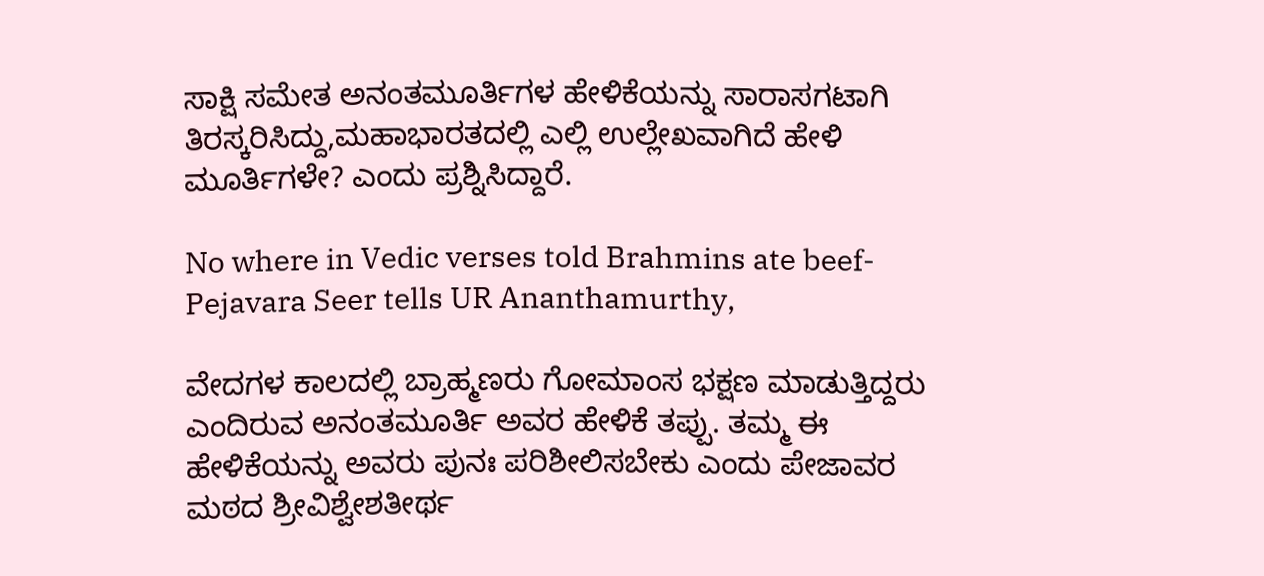ಸಾಕ್ಷಿ ಸಮೇತ ಅನಂತಮೂರ್ತಿಗಳ ಹೇಳಿಕೆಯನ್ನು ಸಾರಾಸಗಟಾಗಿ ತಿರಸ್ಕರಿಸಿದ್ದು,ಮಹಾಭಾರತದಲ್ಲಿ ಎಲ್ಲಿ ಉಲ್ಲೇಖವಾಗಿದೆ ಹೇಳಿ ಮೂರ್ತಿಗಳೇ? ಎಂದು ಪ್ರಶ್ನಿಸಿದ್ದಾರೆ.

No where in Vedic verses told Brahmins ate beef- Pejavara Seer tells UR Ananthamurthy,

ವೇದಗಳ ಕಾಲದಲ್ಲಿ ಬ್ರಾಹ್ಮಣರು ಗೋಮಾಂಸ ಭಕ್ಷಣ ಮಾಡುತ್ತಿದ್ದರು ಎಂದಿರುವ ಅನಂತಮೂರ್ತಿ ಅವರ ಹೇಳಿಕೆ ತಪ್ಪು. ತಮ್ಮ ಈ ಹೇಳಿಕೆಯನ್ನು ಅವರು ಪುನಃ ಪರಿಶೀಲಿಸಬೇಕು ಎಂದು ಪೇಜಾವರ ಮಠದ ಶ್ರೀವಿಶ್ವೇಶತೀರ್ಥ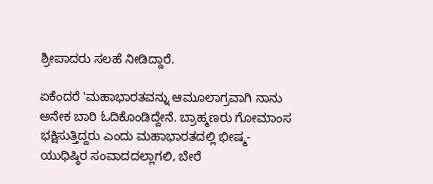ಶ್ರೀಪಾದರು ಸಲಹೆ ನೀಡಿದ್ದಾರೆ.

ಏಕೆಂದರೆ 'ಮಹಾಭಾರತವನ್ನು ಆಮೂಲಾಗ್ರವಾಗಿ ನಾನು ಅನೇಕ ಬಾರಿ ಓದಿಕೊಂಡಿದ್ದೇನೆ. ಬ್ರಾಹ್ಮಣರು ಗೋಮಾಂಸ ಭಕ್ಷಿಸುತ್ತಿದ್ದರು ಎಂದು ಮಹಾಭಾರತದಲ್ಲಿ ಭೀಷ್ಮ-ಯುಧಿಷ್ಠಿರ ಸಂವಾದದಲ್ಲಾಗಲಿ, ಬೇರೆ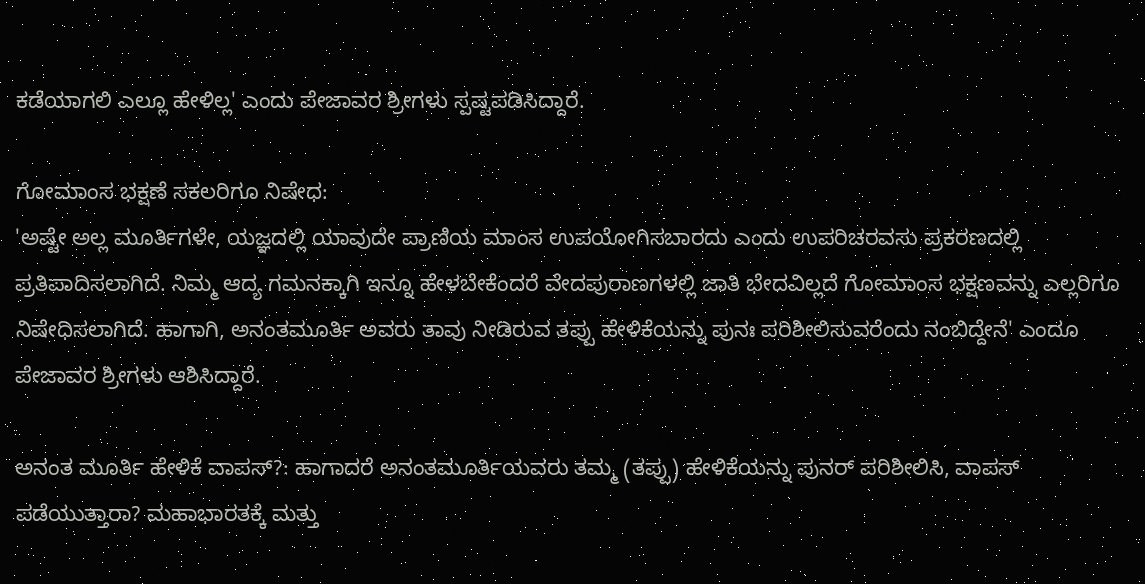ಕಡೆಯಾಗಲಿ ಎಲ್ಲೂ ಹೇಳಿಲ್ಲ' ಎಂದು ಪೇಜಾವರ ಶ್ರೀಗಳು ಸ್ಪಷ್ಟಪಡಿಸಿದ್ದಾರೆ.

ಗೋಮಾಂಸ ಭಕ್ಷಣೆ ಸಕಲರಿಗೂ ನಿಷೇಧ:
'ಅಷ್ಟೇ ಅಲ್ಲ ಮೂರ್ತಿಗಳೇ, ಯಜ್ಞದಲ್ಲಿ ಯಾವುದೇ ಪ್ರಾಣಿಯ ಮಾಂಸ ಉಪಯೋಗಿಸಬಾರದು ಎಂದು ಉಪರಿಚರವಸು ಪ್ರಕರಣದಲ್ಲಿ ಪ್ರತಿಪಾದಿಸಲಾಗಿದೆ. ನಿಮ್ಮ ಆದ್ಯ ಗಮನಕ್ಕಾಗಿ ಇನ್ನೂ ಹೇಳಬೇಕೆಂದರೆ ವೇದಪುರಾಣಗಳಲ್ಲಿ ಜಾತಿ ಭೇದವಿಲ್ಲದೆ ಗೋಮಾಂಸ ಭಕ್ಷಣವನ್ನು ಎಲ್ಲರಿಗೂ ನಿಷೇಧಿಸಲಾಗಿದೆ. ಹಾಗಾಗಿ, ಅನಂತಮೂರ್ತಿ ಅವರು ತಾವು ನೀಡಿರುವ ತಪ್ಪು ಹೇಳಿಕೆಯನ್ನು ಪುನಃ ಪರಿಶೀಲಿಸುವರೆಂದು ನಂಬಿದ್ದೇನೆ' ಎಂದೂ ಪೇಜಾವರ ಶ್ರೀಗಳು ಆಶಿಸಿದ್ದಾರೆ.

ಅನಂತ ಮೂರ್ತಿ ಹೇಳಿಕೆ ವಾಪಸ್?: ಹಾಗಾದರೆ ಅನಂತಮೂರ್ತಿಯವರು ತಮ್ಮ (ತಪ್ಪು) ಹೇಳಿಕೆಯನ್ನು ಪುನರ್ ಪರಿಶೀಲಿಸಿ, ವಾಪಸ್ ಪಡೆಯುತ್ತಾರಾ? ಮಹಾಭಾರತಕ್ಕೆ ಮತ್ತು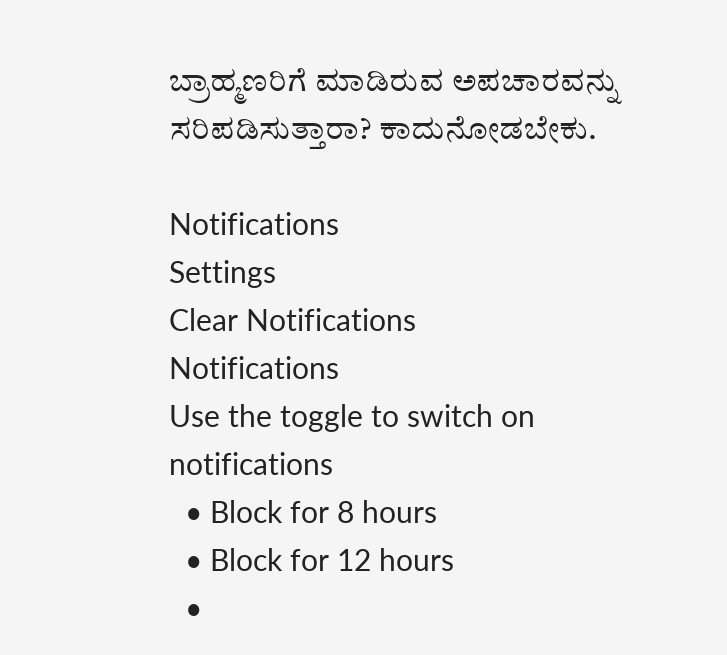ಬ್ರಾಹ್ಮಣರಿಗೆ ಮಾಡಿರುವ ಅಪಚಾರವನ್ನು ಸರಿಪಡಿಸುತ್ತಾರಾ? ಕಾದುನೋಡಬೇಕು.

Notifications
Settings
Clear Notifications
Notifications
Use the toggle to switch on notifications
  • Block for 8 hours
  • Block for 12 hours
  •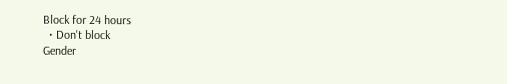Block for 24 hours
  • Don't block
Gender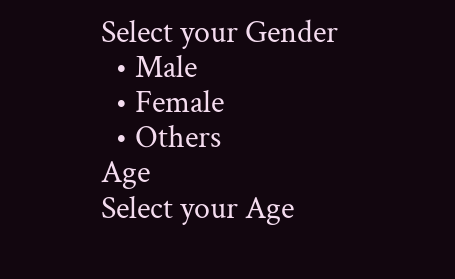Select your Gender
  • Male
  • Female
  • Others
Age
Select your Age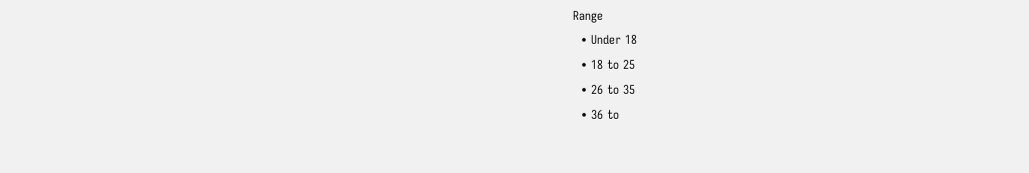Range
  • Under 18
  • 18 to 25
  • 26 to 35
  • 36 to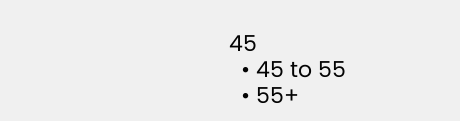45
  • 45 to 55
  • 55+